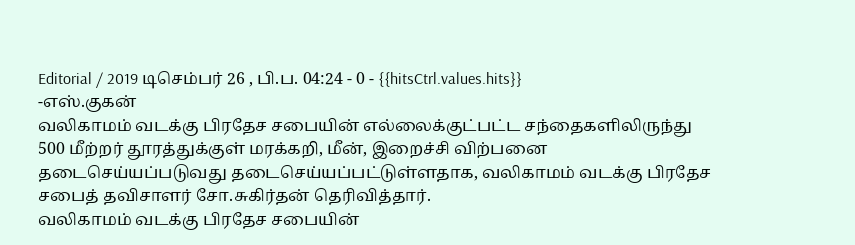Editorial / 2019 டிசெம்பர் 26 , பி.ப. 04:24 - 0 - {{hitsCtrl.values.hits}}
-எஸ்.குகன்
வலிகாமம் வடக்கு பிரதேச சபையின் எல்லைக்குட்பட்ட சந்தைகளிலிருந்து 500 மீற்றர் தூரத்துக்குள் மரக்கறி, மீன், இறைச்சி விற்பனை தடைசெய்யப்படுவது தடைசெய்யப்பட்டுள்ளதாக, வலிகாமம் வடக்கு பிரதேச சபைத் தவிசாளர் சோ.சுகிர்தன் தெரிவித்தார்.
வலிகாமம் வடக்கு பிரதேச சபையின்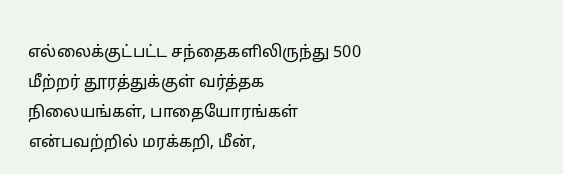எல்லைக்குட்பட்ட சந்தைகளிலிருந்து 500 மீற்றர் தூரத்துக்குள் வர்த்தக நிலையங்கள், பாதையோரங்கள் என்பவற்றில் மரக்கறி, மீன்,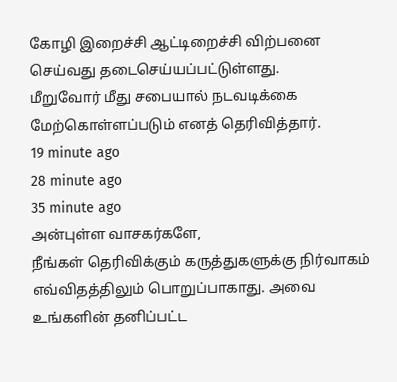கோழி இறைச்சி ஆட்டிறைச்சி விற்பனை செய்வது தடைசெய்யப்பட்டுள்ளது.
மீறுவோர் மீது சபையால் நடவடிக்கை மேற்கொள்ளப்படும் எனத் தெரிவித்தார்.
19 minute ago
28 minute ago
35 minute ago
அன்புள்ள வாசகர்களே,
நீங்கள் தெரிவிக்கும் கருத்துகளுக்கு நிர்வாகம் எவ்விதத்திலும் பொறுப்பாகாது. அவை உங்களின் தனிப்பட்ட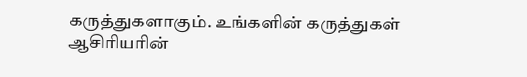கருத்துகளாகும். உங்களின் கருத்துகள் ஆசிரியரின்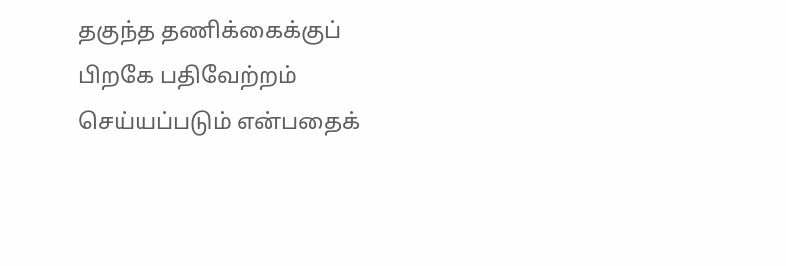தகுந்த தணிக்கைக்குப் பிறகே பதிவேற்றம் செய்யப்படும் என்பதைக்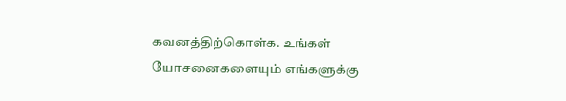கவனத்திற்கொள்க. உங்கள் யோசனைகளையும் எங்களுக்கு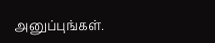அனுப்புங்கள்.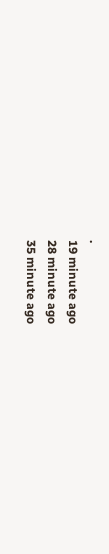.
19 minute ago
28 minute ago
35 minute ago